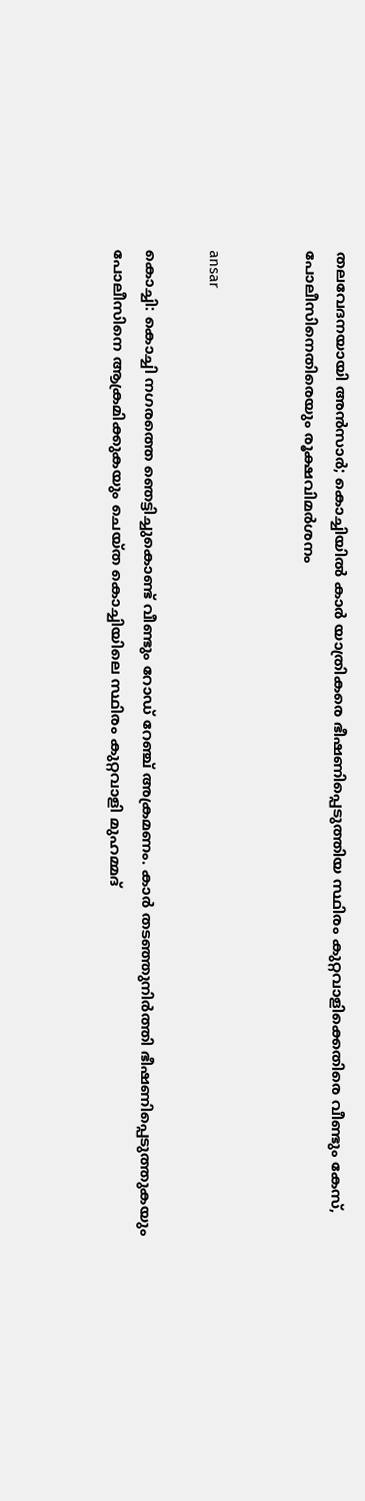തലവേദനയായി അന്‍സാര്‍; കൊച്ചിയില്‍ കാര്‍ യാത്രികരെ ഭീഷണിപ്പെടുത്തിയ സ്ഥിരം കുറ്റവാളിക്കെതിരെ വീണ്ടും കേസ്, പോലീസിനെതിരെയും രൂക്ഷവിമര്‍ശനം


ansar

കൊച്ചി: കൊച്ചി നഗരത്തെ ഞെട്ടിച്ചുകൊണ്ട് വീണ്ടും റോഡ് റേഞ്ച് അക്രമണം. കാര്‍ തടഞ്ഞുനിര്‍ത്തി ഭീഷണിപ്പെടുത്തുകയും പോലീസിനെ ആക്രമിക്കുകയും ചെയ്ത കൊച്ചിയിലെ സ്ഥിരം കുറ്റവാളി മുഹമ്മദ്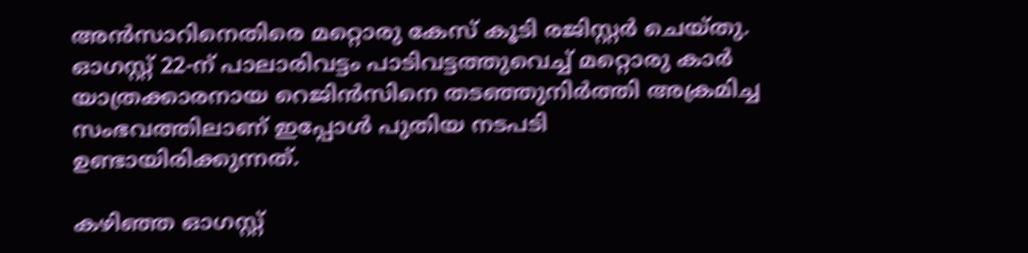അന്‍സാറിനെതിരെ മറ്റൊരു കേസ് കൂടി രജിസ്റ്റര്‍ ചെയ്തു. ഓഗസ്റ്റ് 22-ന് പാലാരിവട്ടം പാടിവട്ടത്തുവെച്ച് മറ്റൊരു കാര്‍ യാത്രക്കാരനായ റെജിന്‍സിനെ തടഞ്ഞുനിര്‍ത്തി അക്രമിച്ച സംഭവത്തിലാണ് ഇപ്പോള്‍ പുതിയ നടപടി ഉണ്ടായിരിക്കുന്നത്.

കഴിഞ്ഞ ഓഗസ്റ്റ്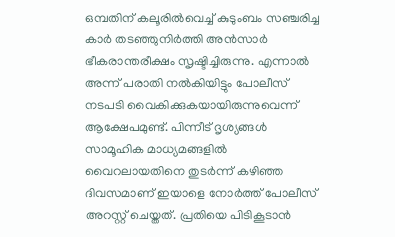ഒമ്പതിന് കലൂരില്‍വെച്ച് കുടുംബം സഞ്ചരിച്ച കാര്‍ തടഞ്ഞുനിര്‍ത്തി അന്‍സാര്‍ ഭീകരാന്തരീക്ഷം സൃഷ്ടിച്ചിരുന്നു. എന്നാല്‍ അന്ന് പരാതി നല്‍കിയിട്ടും പോലീസ് നടപടി വൈകിക്കുകയായിരുന്നുവെന്ന് ആക്ഷേപമുണ്ട്. പിന്നീട് ദൃശ്യങ്ങള്‍ സാമൂഹിക മാധ്യമങ്ങളില്‍ വൈറലായതിനെ തുടര്‍ന്ന് കഴിഞ്ഞ ദിവസമാണ് ഇയാളെ നോര്‍ത്ത് പോലീസ് അറസ്റ്റ് ചെയ്തത്. പ്രതിയെ പിടികൂടാന്‍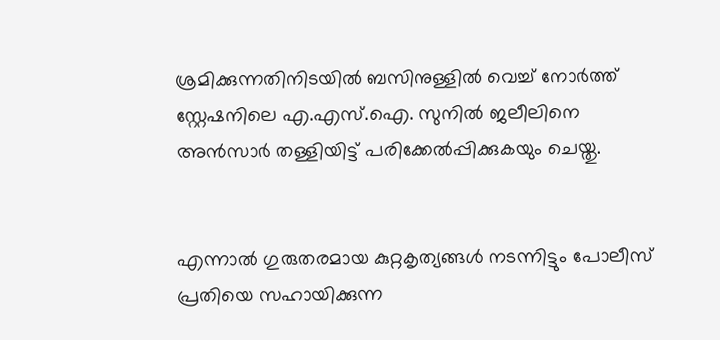ശ്രമിക്കുന്നതിനിടയില്‍ ബസിനുള്ളില്‍ വെച്ച് നോര്‍ത്ത് സ്റ്റേഷനിലെ എ.എസ്.ഐ. സുനില്‍ ജലീലിനെ അന്‍സാര്‍ തള്ളിയിട്ട് പരിക്കേല്‍പ്പിക്കുകയും ചെയ്തു.


എന്നാല്‍ ഗുരുതരമായ കുറ്റകൃത്യങ്ങള്‍ നടന്നിട്ടും പോലീസ് പ്രതിയെ സഹായിക്കുന്ന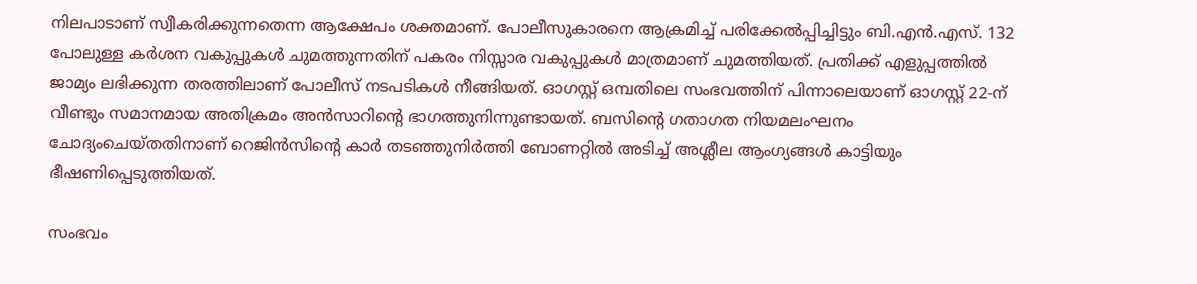നിലപാടാണ് സ്വീകരിക്കുന്നതെന്ന ആക്ഷേപം ശക്തമാണ്. പോലീസുകാരനെ ആക്രമിച്ച് പരിക്കേല്‍പ്പിച്ചിട്ടും ബി.എന്‍.എസ്. 132 പോലുള്ള കര്‍ശന വകുപ്പുകള്‍ ചുമത്തുന്നതിന് പകരം നിസ്സാര വകുപ്പുകള്‍ മാത്രമാണ് ചുമത്തിയത്. പ്രതിക്ക് എളുപ്പത്തില്‍ ജാമ്യം ലഭിക്കുന്ന തരത്തിലാണ് പോലീസ് നടപടികള്‍ നീങ്ങിയത്. ഓഗസ്റ്റ് ഒമ്പതിലെ സംഭവത്തിന് പിന്നാലെയാണ് ഓഗസ്റ്റ് 22-ന് വീണ്ടും സമാനമായ അതിക്രമം അന്‍സാറിന്റെ ഭാഗത്തുനിന്നുണ്ടായത്. ബസിന്റെ ഗതാഗത നിയമലംഘനം ചോദ്യംചെയ്തതിനാണ് റെജിന്‍സിന്റെ കാര്‍ തടഞ്ഞുനിര്‍ത്തി ബോണറ്റില്‍ അടിച്ച് അശ്ലീല ആംഗ്യങ്ങള്‍ കാട്ടിയും ഭീഷണിപ്പെടുത്തിയത്.

സംഭവം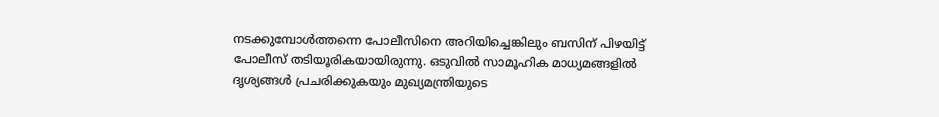നടക്കുമ്പോള്‍ത്തന്നെ പോലീസിനെ അറിയിച്ചെങ്കിലും ബസിന് പിഴയിട്ട് പോലീസ് തടിയൂരികയായിരുന്നു. ഒടുവില്‍ സാമൂഹിക മാധ്യമങ്ങളില്‍ ദൃശ്യങ്ങള്‍ പ്രചരിക്കുകയും മുഖ്യമന്ത്രിയുടെ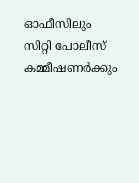ഓഫീസിലും സിറ്റി പോലീസ് കമ്മീഷണര്‍ക്കും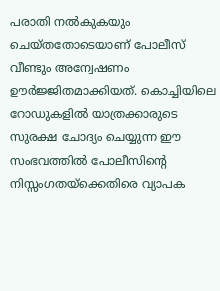പരാതി നല്‍കുകയും ചെയ്തതോടെയാണ് പോലീസ് വീണ്ടും അന്വേഷണം ഊര്‍ജ്ജിതമാക്കിയത്. കൊച്ചിയിലെ റോഡുകളില്‍ യാത്രക്കാരുടെ സുരക്ഷ ചോദ്യം ചെയ്യുന്ന ഈ സംഭവത്തില്‍ പോലീസിന്റെ നിസ്സംഗതയ്ക്കെതിരെ വ്യാപക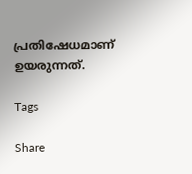പ്രതിഷേധമാണ് ഉയരുന്നത്.

Tags

Share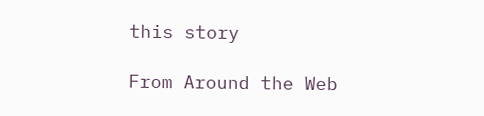this story

From Around the Web